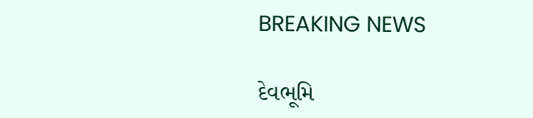BREAKING NEWS

દેવભૂમિ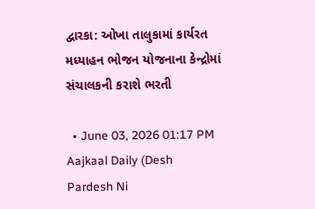દ્વારકા: ઓખા તાલુકામાં કાર્યરત મધ્યાહન ભોજન યોજનાના કેન્દ્રોમાં સંચાલકની કરાશે ભરતી

  • June 03, 2026 01:17 PM
Aajkaal Daily (Desh Pardesh Ni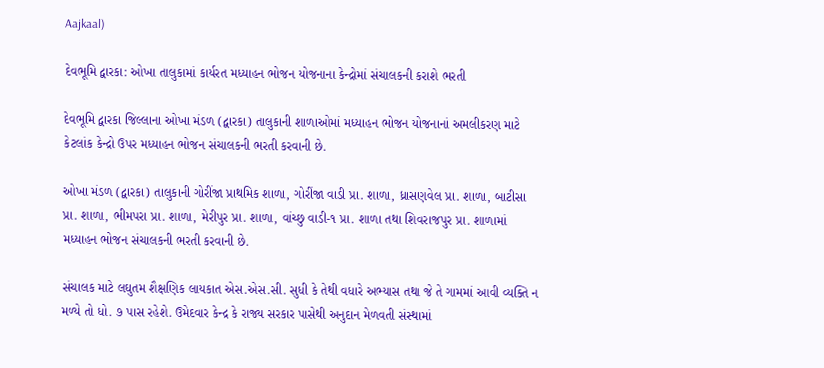Aajkaal)

દેવભૂમિ દ્વારકા: ઓખા તાલુકામાં કાર્યરત મધ્યાહન ભોજન યોજનાના કેન્દ્રોમાં સંચાલકની કરાશે ભરતી

દેવભૂમિ દ્વારકા જિલ્લાના ઓખા મંડળ (દ્વારકા) તાલુકાની શાળાઓમાં મધ્યાહન ભોજન યોજનાનાં અમલીકરણ માટે કેટલાંક કેન્દ્રો ઉપર મધ્યાહન ભોજન સંચાલકની ભરતી કરવાની છે.

ઓખા મંડળ (દ્વારકા) તાલુકાની ગોરીંજા પ્રાથમિક શાળા, ગોરીંજા વાડી પ્રા. શાળા, ધ્રાસણવેલ પ્રા. શાળા, બાટીસા પ્રા. શાળા, ભીમપરા પ્રા. શાળા, મેરીપુર પ્રા. શાળા, વાંચ્છુ વાડી-૧ પ્રા. શાળા તથા શિવરાજપુર પ્રા. શાળામાં મધ્યાહન ભોજન સંચાલકની ભરતી કરવાની છે.

સંચાલક માટે લઘુતમ શૈક્ષણિક લાયકાત એસ.એસ.સી. સુધી કે તેથી વધારે અભ્યાસ તથા જે તે ગામમાં આવી વ્યક્તિ ન મળ્યે તો ધો. ૭ પાસ રહેશે. ઉમેદવાર કેન્દ્ર કે રાજ્ય સરકાર પાસેથી અનુદાન મેળવતી સંસ્થામાં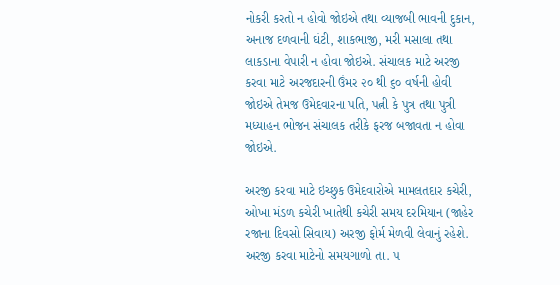નોકરી કરતો ન હોવો જોઇએ તથા વ્યાજબી ભાવની દુકાન, અનાજ દળવાની ઘંટી, શાકભાજી, મરી મસાલા તથા લાકડાના વેપારી ન હોવા જોઇએ. સંચાલક માટે અરજી કરવા માટે અરજદારની ઉંમર ૨૦ થી ૬૦ વર્ષની હોવી જોઇએ તેમજ ઉમેદવારના પતિ, પત્ની કે પુત્ર તથા પુત્રી મધ્યાહન ભોજન સંચાલક તરીકે ફરજ બજાવતા ન હોવા જોઇએ.

અરજી કરવા માટે ઇચ્છુક ઉમેદવારોએ મામલતદાર કચેરી, ઓખા મંડળ કચેરી ખાતેથી કચેરી સમય દરમિયાન (જાહેર રજાના દિવસો સિવાય) અરજી ફોર્મ મેળવી લેવાનું રહેશે. અરજી કરવા માટેનો સમયગાળો તા. ૫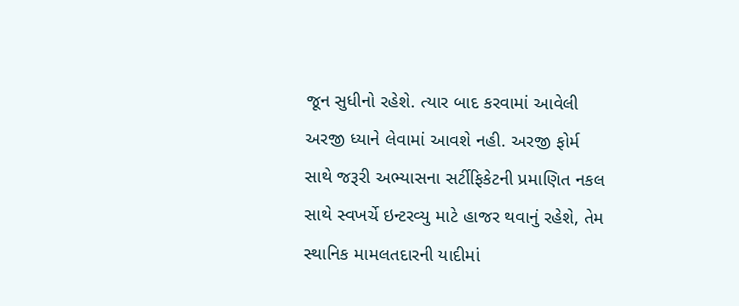જૂન સુધીનો રહેશે. ત્યાર બાદ કરવામાં આવેલી અરજી ધ્યાને લેવામાં આવશે નહી. અરજી ફોર્મ સાથે જરૂરી અભ્યાસના સર્ટીફિકેટની પ્રમાણિત નકલ સાથે સ્વખર્ચે ઇન્ટરવ્યુ માટે હાજર થવાનું રહેશે, તેમ સ્થાનિક મામલતદારની યાદીમાં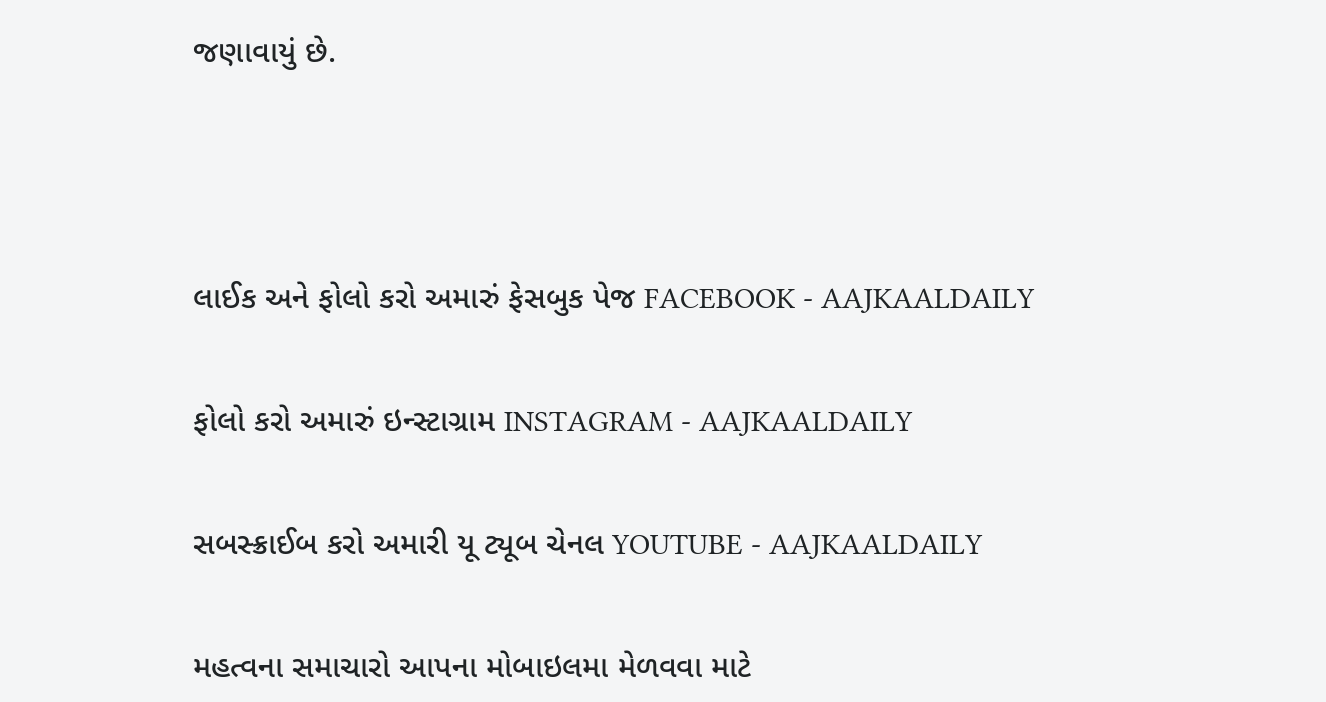જણાવાયું છે.





લાઈક અને ફોલો કરો અમારું ફેસબુક પેજ FACEBOOK - AAJKAALDAILY


ફોલો કરો અમારું ઇન્સ્ટાગ્રામ INSTAGRAM - AAJKAALDAILY


સબસ્ક્રાઈબ કરો અમારી યૂ ટ્યૂબ ચેનલ YOUTUBE - AAJKAALDAILY


મહત્વના સમાચારો આપના મોબાઇલમા મેળવવા માટે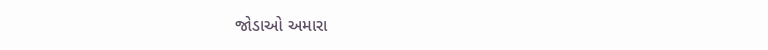જોડાઓ અમારા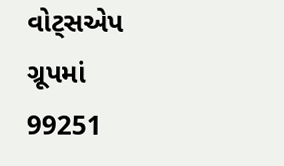વોટ્સએપ ગ્રૂપમાં  99251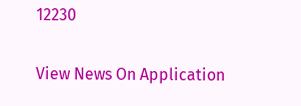12230

View News On Application